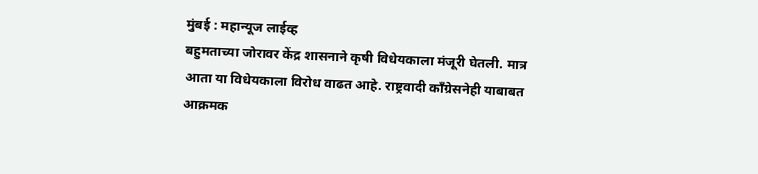मुंबई : महान्यूज लाईव्ह
बहुमताच्या जोरावर केंद्र शासनाने कृषी विधेयकाला मंजूरी घेतली. मात्र आता या विधेयकाला विरोध वाढत आहे. राष्ट्रवादी कॉंग्रेसनेही याबाबत आक्रमक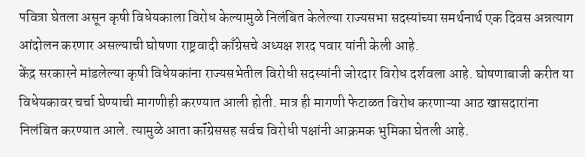पवित्रा घेतला असून कृषी विधेयकाला विरोध केल्यामुळे निलंबित केलेल्या राज्यसभा सदस्यांच्या समर्थनार्थ एक दिवस अन्नत्याग आंदोलन करणार असल्याची घोषणा राष्ट्रवादी काँग्रेसचे अध्यक्ष शरद पवार यांनी केली आहे.
केंद्र सरकारने मांडलेल्या कृषी विधेयकांना राज्यसभेतील विरोधी सदस्यांनी जोरदार विरोध दर्शवला आहे. घोषणाबाजी करीत या विधेयकावर चर्चा घेण्याची मागणीही करण्यात आली होती. मात्र ही मागणी फेटाळत विरोध करणाऱ्या आठ खासदारांना निलंबित करण्यात आले. त्यामुळे आता कॉंग्रेससह सर्वच विरोधी पक्षांनी आक्रमक भुमिका घेतली आहे.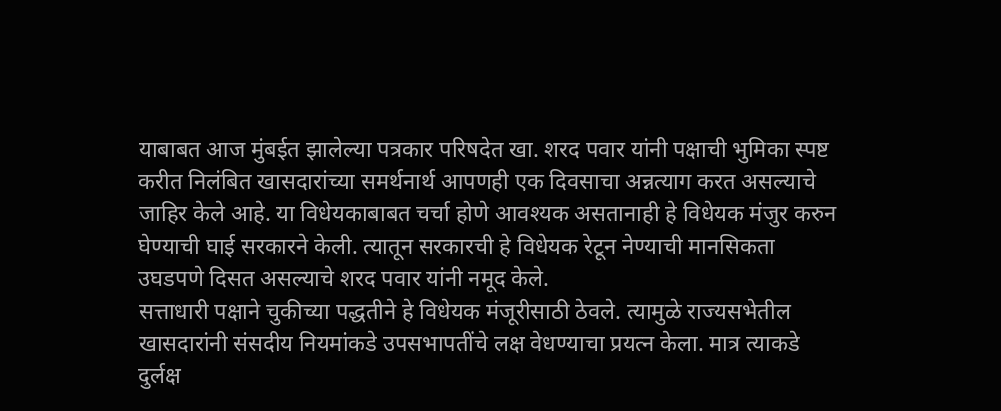याबाबत आज मुंबईत झालेल्या पत्रकार परिषदेत खा. शरद पवार यांनी पक्षाची भुमिका स्पष्ट करीत निलंबित खासदारांच्या समर्थनार्थ आपणही एक दिवसाचा अन्नत्याग करत असल्याचे जाहिर केले आहे. या विधेयकाबाबत चर्चा होणे आवश्यक असतानाही हे विधेयक मंजुर करुन घेण्याची घाई सरकारने केली. त्यातून सरकारची हे विधेयक रेटून नेण्याची मानसिकता उघडपणे दिसत असल्याचे शरद पवार यांनी नमूद केले.
सत्ताधारी पक्षाने चुकीच्या पद्धतीने हे विधेयक मंजूरीसाठी ठेवले. त्यामुळे राज्यसभेतील खासदारांनी संसदीय नियमांकडे उपसभापतींचे लक्ष वेधण्याचा प्रयत्न केला. मात्र त्याकडे दुर्लक्ष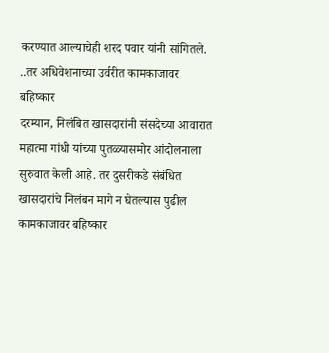करण्यात आल्याचेही शरद पवार यांनी सांगितले.
..तर अधिवेशनाच्या उर्वरीत कामकाजावर बहिष्कार
दरम्यान, निलंबित खासदारांनी संसदेच्या आवारात महात्मा गांधी यांच्या पुतळ्यासमोर आंदोलनाला सुरुवात केली आहे. तर दुसरीकडे संबंधित खासदारांचे निलंबन मागे न घेतल्यास पुढील कामकाजावर बहिष्कार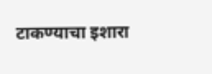टाकण्याचा इशारा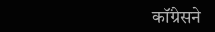कॉंग्रेसने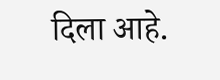दिला आहे.